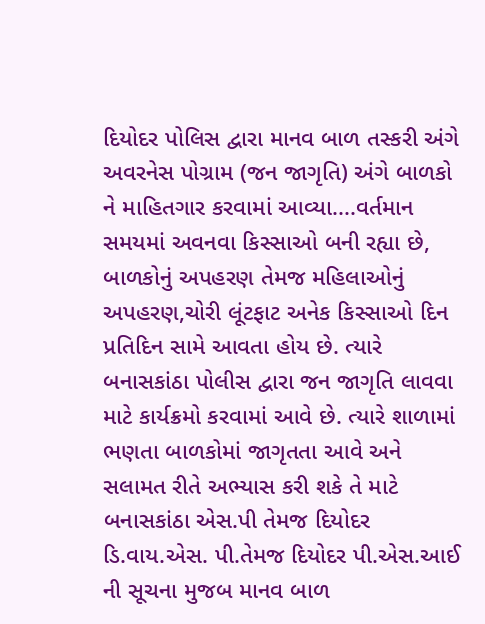દિયોદર પોલિસ દ્વારા માનવ બાળ તસ્કરી અંગે અવરનેસ પોગ્રામ (જન જાગૃતિ) અંગે બાળકો ને માહિતગાર કરવામાં આવ્યા....વર્તમાન સમયમાં અવનવા કિસ્સાઓ બની રહ્યા છે, બાળકોનું અપહરણ તેમજ મહિલાઓનું અપહરણ,ચોરી લૂંટફાટ અનેક કિસ્સાઓ દિન પ્રતિદિન સામે આવતા હોય છે. ત્યારે બનાસકાંઠા પોલીસ દ્વારા જન જાગૃતિ લાવવા માટે કાર્યક્રમો કરવામાં આવે છે. ત્યારે શાળામાં ભણતા બાળકોમાં જાગૃતતા આવે અને સલામત રીતે અભ્યાસ કરી શકે તે માટે બનાસકાંઠા એસ.પી તેમજ દિયોદર ડિ.વાય.એસ. પી.તેમજ દિયોદર પી.એસ.આઈ ની સૂચના મુજબ માનવ બાળ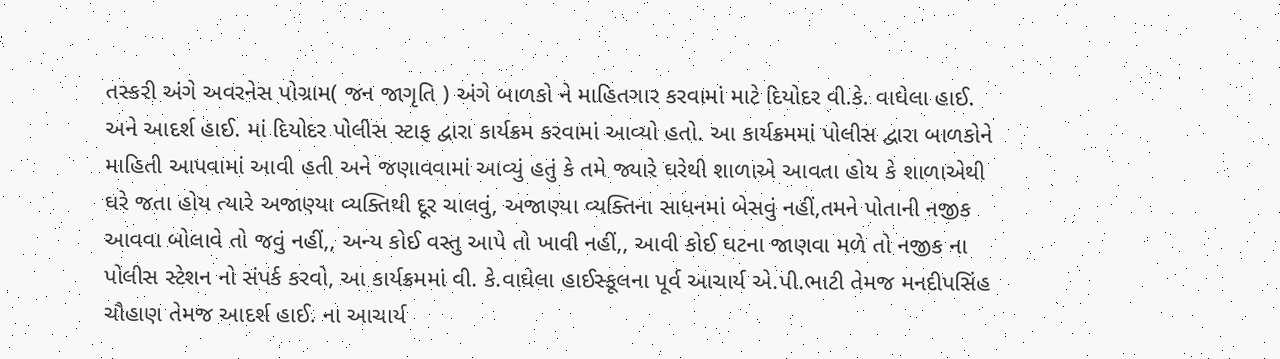તસ્કરી અંગે અવરનેસ પોગ્રામ( જન જાગૃતિ ) અંગે બાળકો ને માહિતગાર કરવામાં માટે દિયોદર વી.કે. વાઘેલા હાઈ. અને આદર્શ હાઈ. માં દિયોદર પોલીસ સ્ટાફ દ્વારા કાર્યક્રમ કરવામાં આવ્યો હતો. આ કાર્યક્રમમાં પોલીસ દ્વારા બાળકોને માહિતી આપવામાં આવી હતી અને જણાવવામાં આવ્યું હતું કે તમે જ્યારે ઘરેથી શાળાએ આવતા હોય કે શાળાએથી ઘરે જતા હોય ત્યારે અજાણ્યા વ્યક્તિથી દૂર ચાલવું, અજાણ્યા વ્યક્તિના સાધનમાં બેસવું નહીં,તમને પોતાની નજીક આવવા બોલાવે તો જવું નહીં,, અન્ય કોઈ વસ્તુ આપે તો ખાવી નહીં,, આવી કોઈ ઘટના જાણવા મળે તો નજીક ના પોલીસ સ્ટેશન નો સંપર્ક કરવો, આ કાર્યક્રમમાં વી. કે.વાઘેલા હાઈસ્કૂલના પૂર્વ આચાર્ય એ.પી.ભાટી તેમજ મનદીપસિંહ ચૌહાણ તેમજ આદર્શ હાઈ. ના આચાર્ય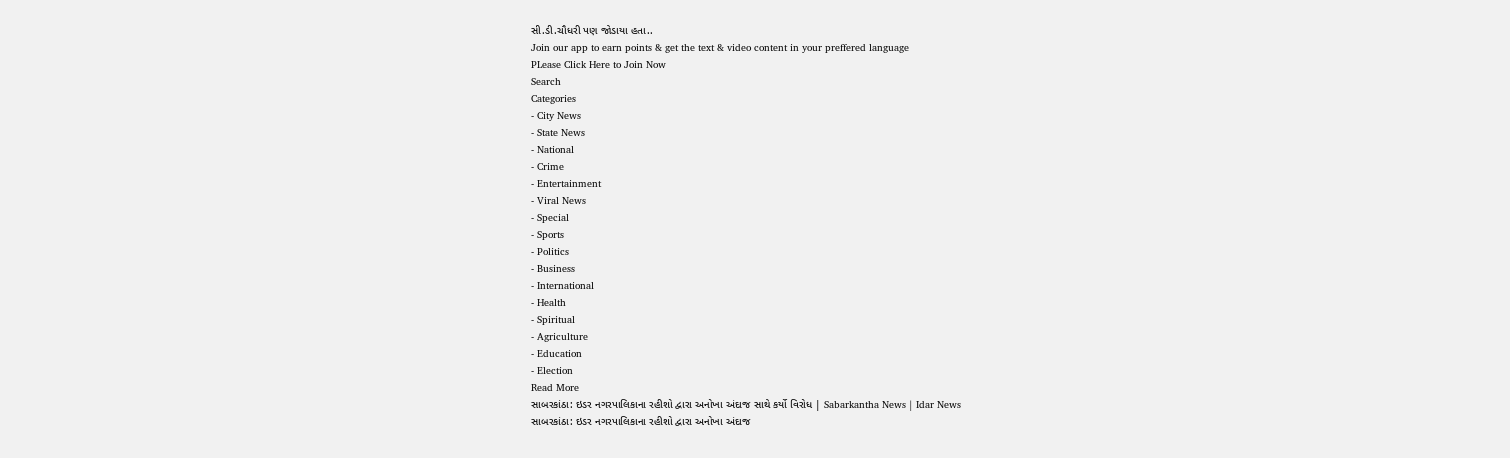સી.ડી.ચૌધરી પણ જોડાયા હતા..
Join our app to earn points & get the text & video content in your preffered language
PLease Click Here to Join Now
Search
Categories
- City News
- State News
- National
- Crime
- Entertainment
- Viral News
- Special
- Sports
- Politics
- Business
- International
- Health
- Spiritual
- Agriculture
- Education
- Election
Read More
સાબરકાંઠા: ઇડર નગરપાલિકાના રહીશો દ્વારા અનોખા અંદાજ સાથે કર્યો વિરોધ | Sabarkantha News | Idar News
સાબરકાંઠા: ઇડર નગરપાલિકાના રહીશો દ્વારા અનોખા અંદાજ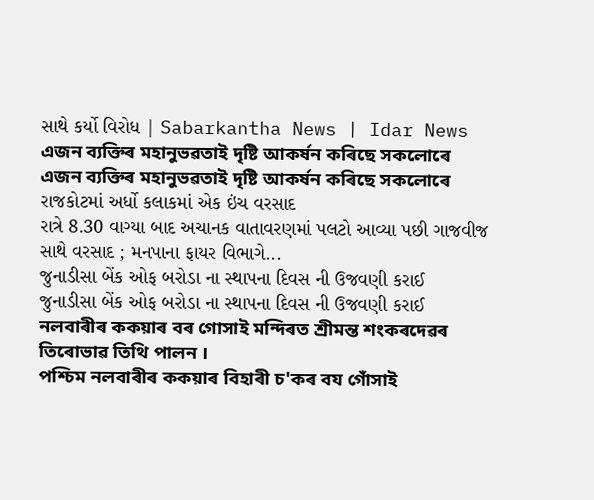સાથે કર્યો વિરોધ | Sabarkantha News | Idar News
এজন ব্যক্তিৰ মহানুভৱতাই দৃষ্টি আকৰ্ষন কৰিছে সকলোৰে
এজন ব্যক্তিৰ মহানুভৱতাই দৃষ্টি আকৰ্ষন কৰিছে সকলোৰে
રાજકોટમાં અર્ધો કલાકમાં એક ઇંચ વરસાદ
રાત્રે 8.30 વાગ્યા બાદ અચાનક વાતાવરણમાં પલટો આવ્યા પછી ગાજવીજ સાથે વરસાદ ; મનપાના ફાયર વિભાગે...
જુનાડીસા બેંક ઓફ બરોડા ના સ્થાપના દિવસ ની ઉજવણી કરાઈ
જુનાડીસા બેંક ઓફ બરોડા ના સ્થાપના દિવસ ની ઉજવણી કરાઈ
নলবাৰীৰ ককয়াৰ বৰ গোসাই মন্দিৰত শ্ৰীমন্ত শংকৰদেৱৰ তিৰোভাৱ তিথি পালন ।
পশ্চিম নলবাৰীৰ ককয়াৰ বিহাৰী চ'কৰ বয গোঁসাই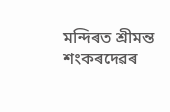মন্দিৰত শ্ৰীমন্ত শংকৰদেৱৰ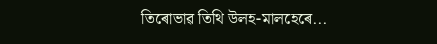তিৰোভাৱ তিথি উলহ-মালহেৰে...